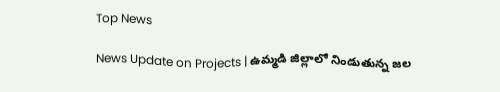Top News

News Update on Projects | ఉమ్మడి జిల్లాలో నిండుతున్న జల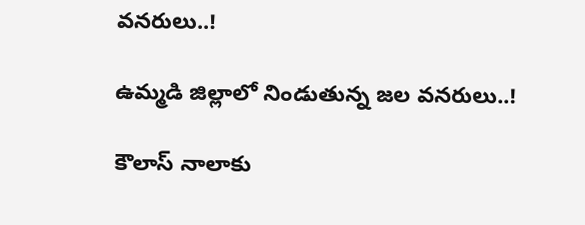వనరులు..!

ఉమ్మడి జిల్లాలో నిండుతున్న జల వనరులు..!

కౌలాస్ నాలాకు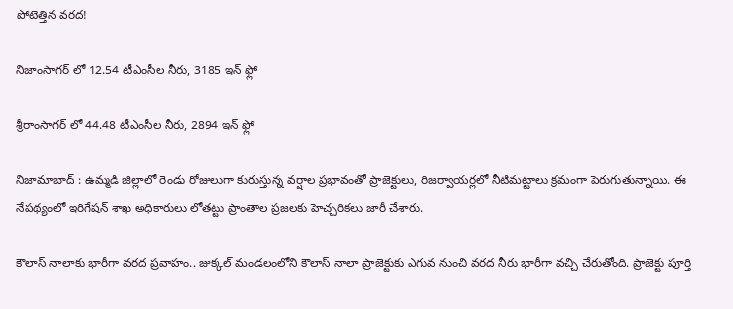పోటెత్తిన వరద!

నిజాంసాగర్ లో 12.54 టీఎంసీల నీరు, 3185 ఇన్ ఫ్లో

శ్రీరాంసాగర్ లో 44.48 టీఎంసీల నీరు, 2894 ఇన్ ఫ్లో

నిజామాబాద్ : ఉమ్మడి జిల్లాలో రెండు రోజులుగా కురుస్తున్న వర్షాల ప్రభావంతో ప్రాజెక్టులు, రిజర్వాయర్లలో నీటిమట్టాలు క్రమంగా పెరుగుతున్నాయి. ఈ నేపథ్యంలో ఇరిగేషన్ శాఖ అధికారులు లోతట్టు ప్రాంతాల ప్రజలకు హెచ్చరికలు జారీ చేశారు.

కౌలాస్ నాలాకు భారీగా వరద ప్రవాహం.. జుక్కల్ మండలంలోని కౌలాస్ నాలా ప్రాజెక్టుకు ఎగువ నుంచి వరద నీరు భారీగా వచ్చి చేరుతోంది. ప్రాజెక్టు పూర్తి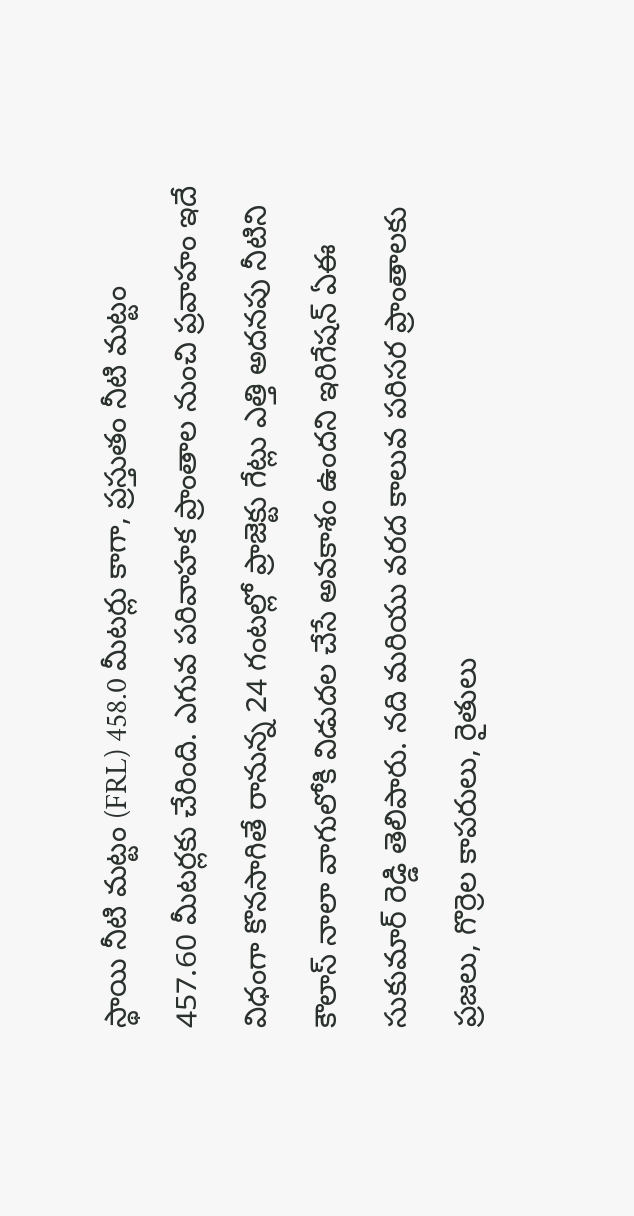స్థాయి నీటి మట్టం (FRL) 458.0 మీటర్లు కాగా, ప్రస్తుతం నీటి మట్టం 457.60 మీటర్లకు చేరింది. ఎగువ పరివాహక ప్రాంతాల నుంచి ప్రవాహం ఇదే విధంగా కొనసాగితే రానున్న 24 గంటల్లో ప్రాజెక్టు గేట్లు ఎత్తి అదనపు నీటిని కౌలాస్ నాలా వాగులోకి విడుదల చేసే అవకాశం ఉందని ఇరిగేషన్ ఏఈ సుకుమార్‌ రెడ్డి తెలిపారు. నది మరియు వరద కాలువ పరిసర ప్రాంతాలకు ప్రజలు, గొర్రెల కాపరులు, రైతులు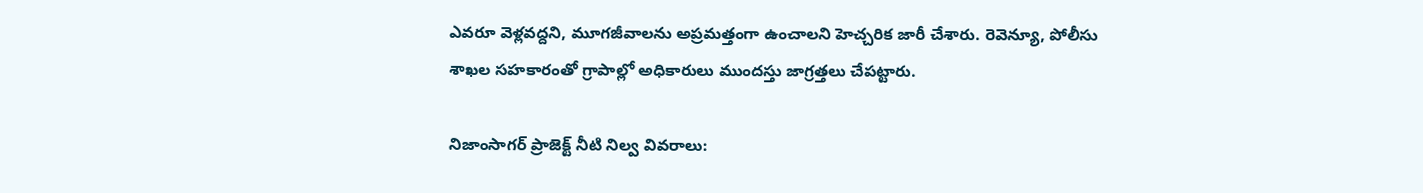ఎవరూ వెళ్లవద్దని, మూగజీవాలను అప్రమత్తంగా ఉంచాలని హెచ్చరిక జారీ చేశారు. రెవెన్యూ, పోలీసు శాఖల సహకారంతో గ్రాపాల్లో అధికారులు ముందస్తు జాగ్రత్తలు చేపట్టారు.

నిజాంసాగర్ ప్రాజెక్ట్ నీటి నిల్వ వివరాలు: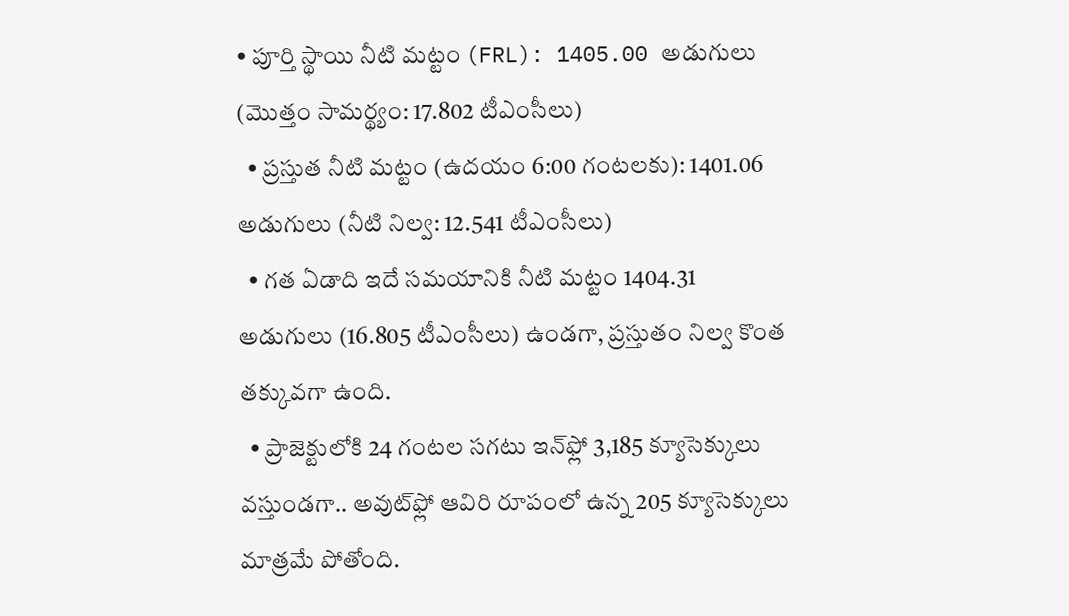• పూర్తి స్థాయి నీటి మట్టం (FRL): 1405.00 అడుగులు (మొత్తం సామర్థ్యం: 17.802 టీఎంసీలు)
  • ప్రస్తుత నీటి మట్టం (ఉదయం 6:00 గంటలకు): 1401.06 అడుగులు (నీటి నిల్వ: 12.541 టీఎంసీలు)
  • గత ఏడాది ఇదే సమయానికి నీటి మట్టం 1404.31 అడుగులు (16.805 టీఎంసీలు) ఉండగా, ప్రస్తుతం నిల్వ కొంత తక్కువగా ఉంది.
  • ప్రాజెక్టులోకి 24 గంటల సగటు ఇన్‌ఫ్లో 3,185 క్యూసెక్కులు వస్తుండగా.. అవుట్‌ఫ్లో ఆవిరి రూపంలో ఉన్న 205 క్యూసెక్కులు మాత్రమే పోతోంది.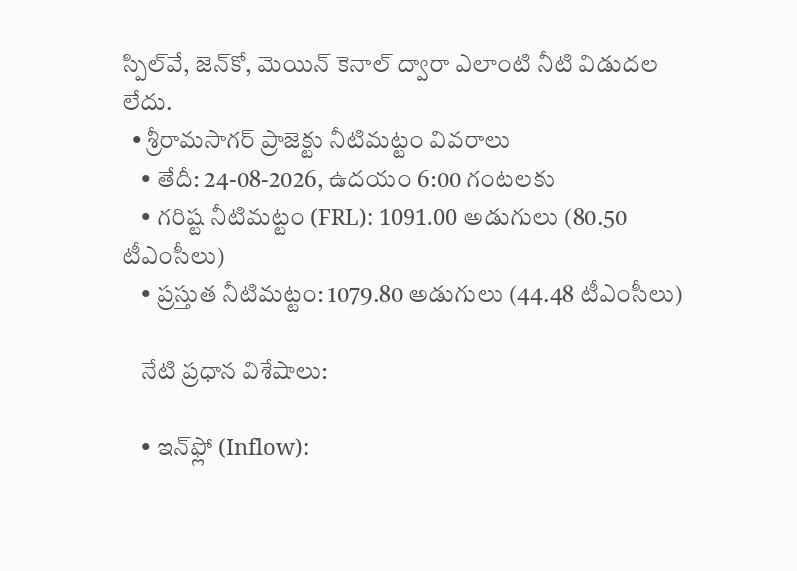స్పిల్‌వే, జెన్‌కో, మెయిన్ కెనాల్ ద్వారా ఎలాంటి నీటి విడుదల లేదు.
  • శ్రీరామసాగర్ ప్రాజెక్టు నీటిమట్టం వివరాలు
    • తేదీ: 24-08-2026, ఉదయం 6:00 గంటలకు
    • గరిష్ట నీటిమట్టం (FRL): 1091.00 అడుగులు (80.50 టీఎంసీలు)
    • ప్రస్తుత నీటిమట్టం: 1079.80 అడుగులు (44.48 టీఎంసీలు)

    నేటి ప్రధాన విశేషాలు:

    • ఇన్‌ఫ్లో (Inflow):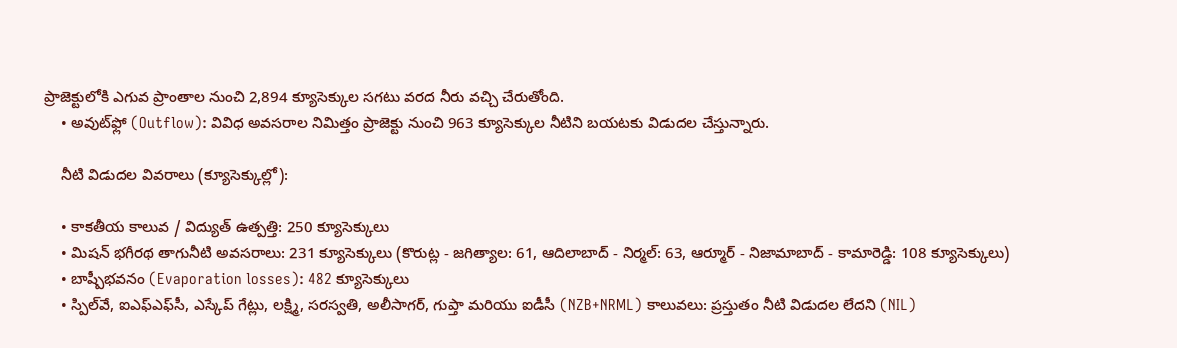ప్రాజెక్టులోకి ఎగువ ప్రాంతాల నుంచి 2,894 క్యూసెక్కుల సగటు వరద నీరు వచ్చి చేరుతోంది.
    • అవుట్‌ఫ్లో (Outflow): వివిధ అవసరాల నిమిత్తం ప్రాజెక్టు నుంచి 963 క్యూసెక్కుల నీటిని బయటకు విడుదల చేస్తున్నారు.

    నీటి విడుదల వివరాలు (క్యూసెక్కుల్లో):

    • కాకతీయ కాలువ / విద్యుత్ ఉత్పత్తి: 250 క్యూసెక్కులు
    • మిషన్ భగీరథ తాగునీటి అవసరాలు: 231 క్యూసెక్కులు (కొరుట్ల - జగిత్యాల: 61, ఆదిలాబాద్ - నిర్మల్: 63, ఆర్మూర్ - నిజామాబాద్ - కామారెడ్డి: 108 క్యూసెక్కులు)
    • బాష్పీభవనం (Evaporation losses): 482 క్యూసెక్కులు
    • స్పిల్‌వే, ఐఎఫ్‌ఎఫ్‌సీ, ఎస్కేప్ గేట్లు, లక్ష్మి, సరస్వతి, అలీసాగర్, గుప్తా మరియు ఐడీసీ (NZB+NRML) కాలువలు: ప్రస్తుతం నీటి విడుదల లేదని (NIL)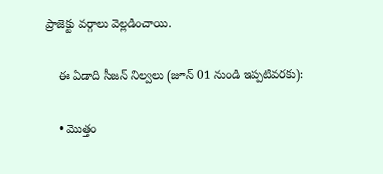ప్రాజెక్టు వర్గాలు వెల్లడించాయి.

    ఈ ఏడాది సీజన్ నిల్వలు (జూన్ 01 నుండి ఇప్పటివరకు):

    • మొత్తం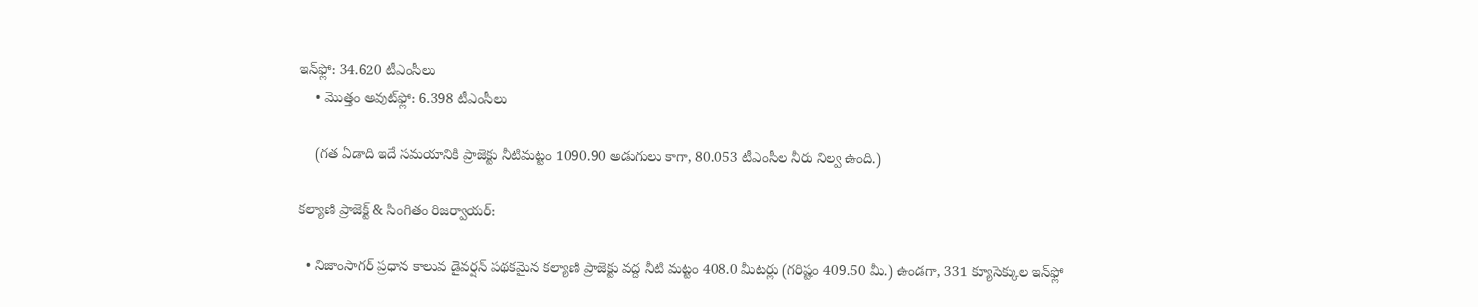ఇన్‌ఫ్లో: 34.620 టీఎంసీలు
    • మొత్తం అవుట్‌ఫ్లో: 6.398 టీఎంసీలు

    (గత ఏడాది ఇదే సమయానికి ప్రాజెక్టు నీటిమట్టం 1090.90 అడుగులు కాగా, 80.053 టీఎంసీల నీరు నిల్వ ఉంది.)

కల్యాణి ప్రాజెక్ట్ & సింగితం రిజర్వాయర్:

  • నిజాంసాగర్ ప్రధాన కాలువ డైవర్షన్ పథకమైన కల్యాణి ప్రాజెక్టు వద్ద నీటి మట్టం 408.0 మీటర్లు (గరిష్టం 409.50 మీ.) ఉండగా, 331 క్యూసెక్కుల ఇన్‌ఫ్లో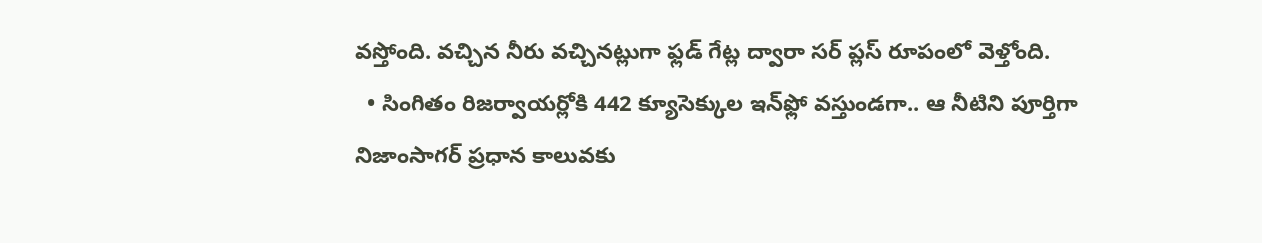వస్తోంది. వచ్చిన నీరు వచ్చినట్లుగా ఫ్లడ్ గేట్ల ద్వారా సర్ ప్లస్ రూపంలో వెళ్తోంది.
  • సింగితం రిజర్వాయర్లోకి 442 క్యూసెక్కుల ఇన్‌ఫ్లో వస్తుండగా.. ఆ నీటిని పూర్తిగా నిజాంసాగర్ ప్రధాన కాలువకు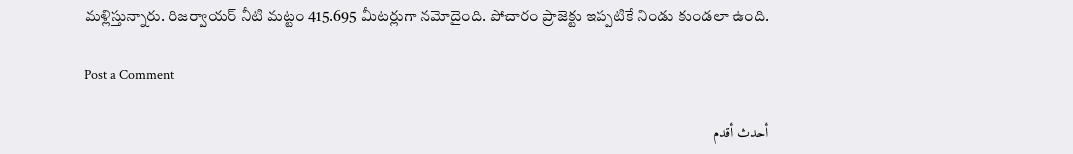మళ్లిస్తున్నారు. రిజర్వాయర్ నీటి మట్టం 415.695 మీటర్లుగా నమోదైంది. పోచారం ప్రాజెక్టు ఇప్పటికే నిండు కుండలా ఉంది.

Post a Comment

أحدث أقدم